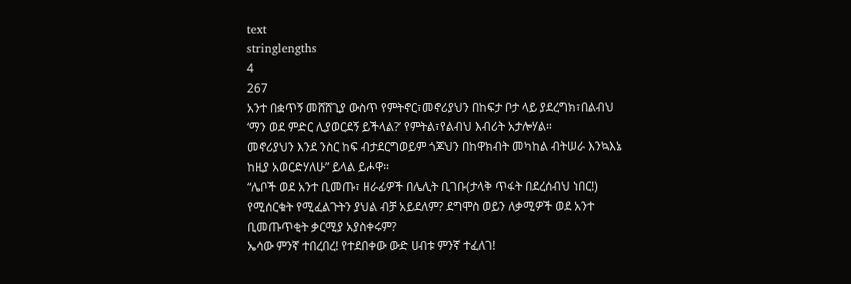text
stringlengths
4
267
አንተ በቋጥኝ መሸሸጊያ ውስጥ የምትኖር፣መኖሪያህን በከፍታ ቦታ ላይ ያደረግክ፣በልብህ ‘ማን ወደ ምድር ሊያወርደኝ ይችላል?’ የምትል፣የልብህ እብሪት አታሎሃል።
መኖሪያህን እንደ ንስር ከፍ ብታደርግወይም ጎጆህን በከዋክብት መካከል ብትሠራ እንኳእኔ ከዚያ አወርድሃለሁ” ይላል ይሖዋ።
“ሌቦች ወደ አንተ ቢመጡ፣ ዘራፊዎች በሌሊት ቢገቡ(ታላቅ ጥፋት በደረሰብህ ነበር!) የሚሰርቁት የሚፈልጉትን ያህል ብቻ አይደለም? ደግሞስ ወይን ለቃሚዎች ወደ አንተ ቢመጡጥቂት ቃርሚያ አያስቀሩም?
ኤሳው ምንኛ ተበረበረ! የተደበቀው ውድ ሀብቱ ምንኛ ተፈለገ!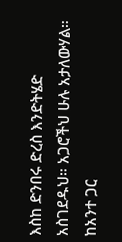እስከ ድንበሩ ድረስ እንድትሄድ አስገደዱህ። አጋሮችህ ሁሉ አታለውሃል። ከአንተ ጋር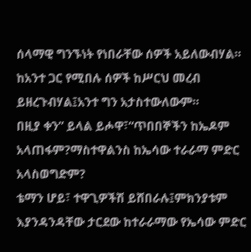ሰላማዊ ግንኙነት የነበራቸው ሰዎች አይለውብሃል። ከአንተ ጋር የሚበሉ ሰዎች ከሥርህ መረብ ይዘረጉብሃል፤አንተ ግን አታስተውለውም።
በዚያ ቀን” ይላል ይሖዋ፣“ጥበበኞችን ከኤዶም አላጠፋም?ማስተዋልንስ ከኤሳው ተራራማ ምድር አላስወግድም?
ቴማን ሆይ፣ ተዋጊዎችሽ ይሸበራሉ፤ምክንያቱም እያንዳንዳቸው ታርደው ከተራራማው የኤሳው ምድር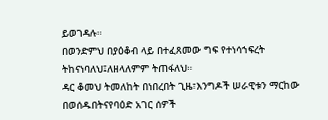ይወገዳሉ።
በወንድምህ በያዕቆብ ላይ በተፈጸመው ግፍ የተነሳኀፍረት ትከናነባለህ፤ለዘላለምም ትጠፋለህ።
ዳር ቆመህ ትመለከት በነበረበት ጊዜ፣እንግዶች ሠራዊቱን ማርከው በወሰዱበትናየባዕድ አገር ሰዎች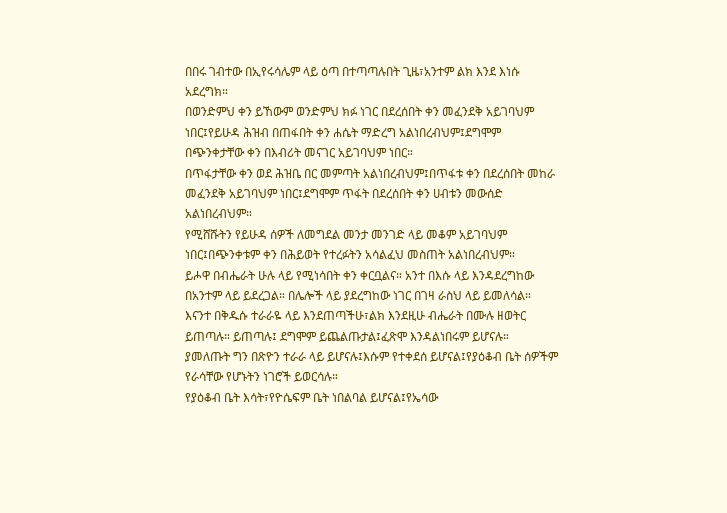በበሩ ገብተው በኢየሩሳሌም ላይ ዕጣ በተጣጣሉበት ጊዜ፣አንተም ልክ እንደ እነሱ አደረግክ።
በወንድምህ ቀን ይኸውም ወንድምህ ክፉ ነገር በደረሰበት ቀን መፈንደቅ አይገባህም ነበር፤የይሁዳ ሕዝብ በጠፋበት ቀን ሐሴት ማድረግ አልነበረብህም፤ደግሞም በጭንቀታቸው ቀን በእብሪት መናገር አይገባህም ነበር።
በጥፋታቸው ቀን ወደ ሕዝቤ በር መምጣት አልነበረብህም፤በጥፋቱ ቀን በደረሰበት መከራ መፈንደቅ አይገባህም ነበር፤ደግሞም ጥፋት በደረሰበት ቀን ሀብቱን መውሰድ አልነበረብህም።
የሚሸሹትን የይሁዳ ሰዎች ለመግደል መንታ መንገድ ላይ መቆም አይገባህም ነበር፤በጭንቀቱም ቀን በሕይወት የተረፉትን አሳልፈህ መስጠት አልነበረብህም።
ይሖዋ በብሔራት ሁሉ ላይ የሚነሳበት ቀን ቀርቧልና። አንተ በእሱ ላይ እንዳደረግከው በአንተም ላይ ይደረጋል። በሌሎች ላይ ያደረግከው ነገር በገዛ ራስህ ላይ ይመለሳል።
እናንተ በቅዱሱ ተራራዬ ላይ እንደጠጣችሁ፣ልክ እንደዚሁ ብሔራት በሙሉ ዘወትር ይጠጣሉ። ይጠጣሉ፤ ደግሞም ይጨልጡታል፤ፈጽሞ እንዳልነበሩም ይሆናሉ።
ያመለጡት ግን በጽዮን ተራራ ላይ ይሆናሉ፤እሱም የተቀደሰ ይሆናል፤የያዕቆብ ቤት ሰዎችም የራሳቸው የሆኑትን ነገሮች ይወርሳሉ።
የያዕቆብ ቤት እሳት፣የዮሴፍም ቤት ነበልባል ይሆናል፤የኤሳው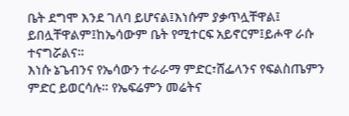ቤት ደግሞ እንደ ገለባ ይሆናል፤እነሱም ያቃጥሏቸዋል፤ ይበሏቸዋልም፤ከኤሳውም ቤት የሚተርፍ አይኖርም፤ይሖዋ ራሱ ተናግሯልና።
እነሱ ኔጌብንና የኤሳውን ተራራማ ምድር፣ሸፌላንና የፍልስጤምን ምድር ይወርሳሉ። የኤፍሬምን መሬትና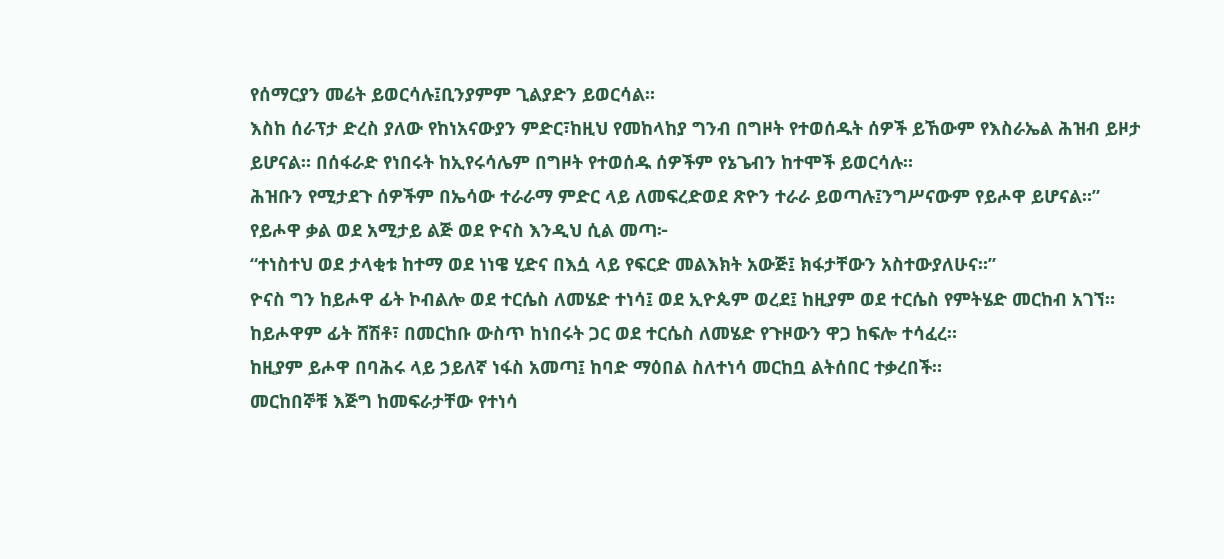የሰማርያን መሬት ይወርሳሉ፤ቢንያምም ጊልያድን ይወርሳል።
እስከ ሰራፕታ ድረስ ያለው የከነአናውያን ምድር፣ከዚህ የመከላከያ ግንብ በግዞት የተወሰዱት ሰዎች ይኸውም የእስራኤል ሕዝብ ይዞታ ይሆናል። በሰፋራድ የነበሩት ከኢየሩሳሌም በግዞት የተወሰዱ ሰዎችም የኔጌብን ከተሞች ይወርሳሉ።
ሕዝቡን የሚታደጉ ሰዎችም በኤሳው ተራራማ ምድር ላይ ለመፍረድወደ ጽዮን ተራራ ይወጣሉ፤ንግሥናውም የይሖዋ ይሆናል።”
የይሖዋ ቃል ወደ አሚታይ ልጅ ወደ ዮናስ እንዲህ ሲል መጣ፦
“ተነስተህ ወደ ታላቂቱ ከተማ ወደ ነነዌ ሂድና በእሷ ላይ የፍርድ መልእክት አውጅ፤ ክፋታቸውን አስተውያለሁና።”
ዮናስ ግን ከይሖዋ ፊት ኮብልሎ ወደ ተርሴስ ለመሄድ ተነሳ፤ ወደ ኢዮጴም ወረደ፤ ከዚያም ወደ ተርሴስ የምትሄድ መርከብ አገኘ። ከይሖዋም ፊት ሸሽቶ፣ በመርከቡ ውስጥ ከነበሩት ጋር ወደ ተርሴስ ለመሄድ የጉዞውን ዋጋ ከፍሎ ተሳፈረ።
ከዚያም ይሖዋ በባሕሩ ላይ ኃይለኛ ነፋስ አመጣ፤ ከባድ ማዕበል ስለተነሳ መርከቧ ልትሰበር ተቃረበች።
መርከበኞቹ እጅግ ከመፍራታቸው የተነሳ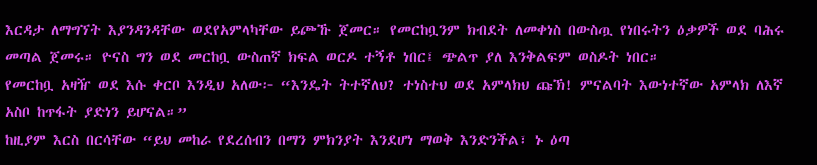እርዳታ ለማግኘት እያንዳንዳቸው ወደየአምላካቸው ይጮኹ ጀመር። የመርከቧንም ክብደት ለመቀነስ በውስጧ የነበሩትን ዕቃዎች ወደ ባሕሩ መጣል ጀመሩ። ዮናስ ግን ወደ መርከቧ ውስጠኛ ክፍል ወርዶ ተኝቶ ነበር፤ ጭልጥ ያለ እንቅልፍም ወስዶት ነበር።
የመርከቧ አዛዥ ወደ እሱ ቀርቦ እንዲህ አለው፦ “እንዴት ትተኛለህ? ተነስተህ ወደ አምላክህ ጩኽ! ምናልባት እውነተኛው አምላክ ለእኛ አስቦ ከጥፋት ያድነን ይሆናል።”
ከዚያም እርስ በርሳቸው “ይህ መከራ የደረሰብን በማን ምክንያት እንደሆነ ማወቅ እንድንችል፣ ኑ ዕጣ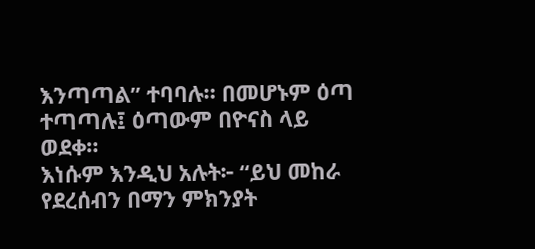እንጣጣል” ተባባሉ። በመሆኑም ዕጣ ተጣጣሉ፤ ዕጣውም በዮናስ ላይ ወደቀ።
እነሱም እንዲህ አሉት፦ “ይህ መከራ የደረሰብን በማን ምክንያት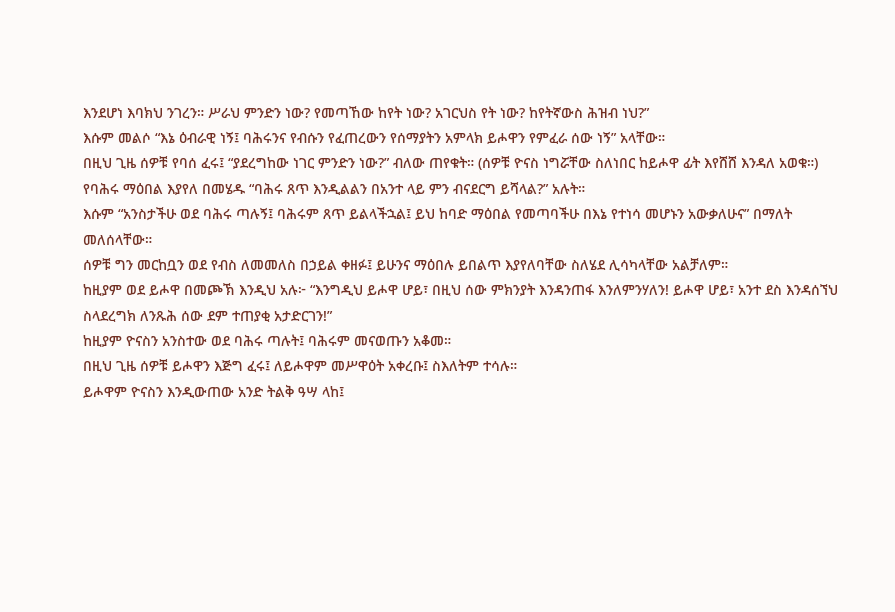እንደሆነ እባክህ ንገረን። ሥራህ ምንድን ነው? የመጣኸው ከየት ነው? አገርህስ የት ነው? ከየትኛውስ ሕዝብ ነህ?”
እሱም መልሶ “እኔ ዕብራዊ ነኝ፤ ባሕሩንና የብሱን የፈጠረውን የሰማያትን አምላክ ይሖዋን የምፈራ ሰው ነኝ” አላቸው።
በዚህ ጊዜ ሰዎቹ የባሰ ፈሩ፤ “ያደረግከው ነገር ምንድን ነው?” ብለው ጠየቁት። (ሰዎቹ ዮናስ ነግሯቸው ስለነበር ከይሖዋ ፊት እየሸሸ እንዳለ አወቁ።)
የባሕሩ ማዕበል እያየለ በመሄዱ “ባሕሩ ጸጥ እንዲልልን በአንተ ላይ ምን ብናደርግ ይሻላል?” አሉት።
እሱም “አንስታችሁ ወደ ባሕሩ ጣሉኝ፤ ባሕሩም ጸጥ ይልላችኋል፤ ይህ ከባድ ማዕበል የመጣባችሁ በእኔ የተነሳ መሆኑን አውቃለሁና” በማለት መለሰላቸው።
ሰዎቹ ግን መርከቧን ወደ የብስ ለመመለስ በኃይል ቀዘፉ፤ ይሁንና ማዕበሉ ይበልጥ እያየለባቸው ስለሄደ ሊሳካላቸው አልቻለም።
ከዚያም ወደ ይሖዋ በመጮኽ እንዲህ አሉ፦ “እንግዲህ ይሖዋ ሆይ፣ በዚህ ሰው ምክንያት እንዳንጠፋ እንለምንሃለን! ይሖዋ ሆይ፣ አንተ ደስ እንዳሰኘህ ስላደረግክ ለንጹሕ ሰው ደም ተጠያቂ አታድርገን!”
ከዚያም ዮናስን አንስተው ወደ ባሕሩ ጣሉት፤ ባሕሩም መናወጡን አቆመ።
በዚህ ጊዜ ሰዎቹ ይሖዋን እጅግ ፈሩ፤ ለይሖዋም መሥዋዕት አቀረቡ፤ ስእለትም ተሳሉ።
ይሖዋም ዮናስን እንዲውጠው አንድ ትልቅ ዓሣ ላከ፤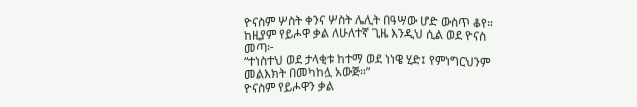ዮናስም ሦስት ቀንና ሦስት ሌሊት በዓሣው ሆድ ውስጥ ቆየ።
ከዚያም የይሖዋ ቃል ለሁለተኛ ጊዜ እንዲህ ሲል ወደ ዮናስ መጣ፦
“ተነስተህ ወደ ታላቂቱ ከተማ ወደ ነነዌ ሂድ፤ የምነግርህንም መልእክት በመካከሏ አውጅ።”
ዮናስም የይሖዋን ቃል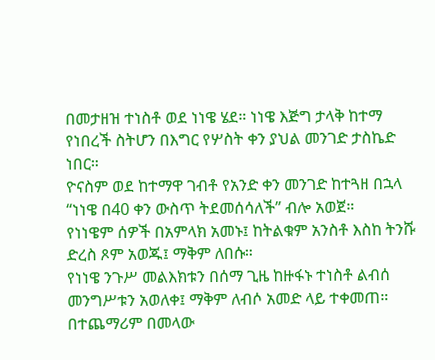በመታዘዝ ተነስቶ ወደ ነነዌ ሄደ። ነነዌ እጅግ ታላቅ ከተማ የነበረች ስትሆን በእግር የሦስት ቀን ያህል መንገድ ታስኬድ ነበር።
ዮናስም ወደ ከተማዋ ገብቶ የአንድ ቀን መንገድ ከተጓዘ በኋላ “ነነዌ በ40 ቀን ውስጥ ትደመሰሳለች” ብሎ አወጀ።
የነነዌም ሰዎች በአምላክ አመኑ፤ ከትልቁም አንስቶ እስከ ትንሹ ድረስ ጾም አወጁ፤ ማቅም ለበሱ።
የነነዌ ንጉሥ መልእክቱን በሰማ ጊዜ ከዙፋኑ ተነስቶ ልብሰ መንግሥቱን አወለቀ፤ ማቅም ለብሶ አመድ ላይ ተቀመጠ።
በተጨማሪም በመላው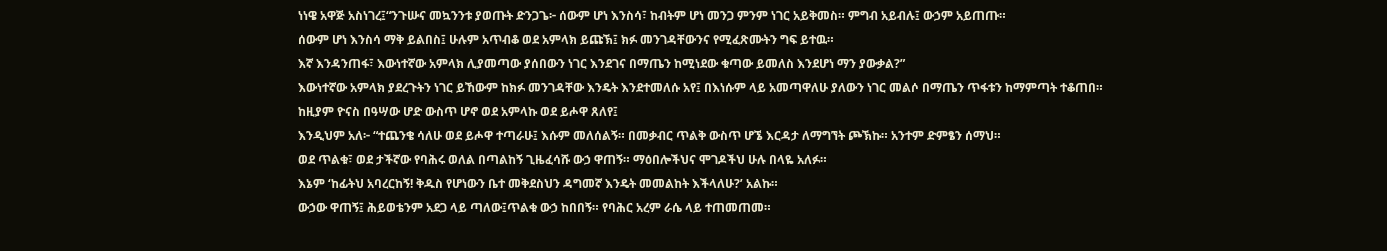ነነዌ አዋጅ አስነገረ፤“ንጉሡና መኳንንቱ ያወጡት ድንጋጌ፦ ሰውም ሆነ እንስሳ፣ ከብትም ሆነ መንጋ ምንም ነገር አይቅመስ። ምግብ አይብሉ፤ ውኃም አይጠጡ።
ሰውም ሆነ እንስሳ ማቅ ይልበስ፤ ሁሉም አጥብቆ ወደ አምላክ ይጩኽ፤ ክፉ መንገዳቸውንና የሚፈጽሙትን ግፍ ይተዉ።
እኛ እንዳንጠፋ፣ እውነተኛው አምላክ ሊያመጣው ያሰበውን ነገር እንደገና በማጤን ከሚነደው ቁጣው ይመለስ እንደሆነ ማን ያውቃል?”
እውነተኛው አምላክ ያደረጉትን ነገር ይኸውም ከክፉ መንገዳቸው እንዴት እንደተመለሱ አየ፤ በእነሱም ላይ አመጣዋለሁ ያለውን ነገር መልሶ በማጤን ጥፋቱን ከማምጣት ተቆጠበ።
ከዚያም ዮናስ በዓሣው ሆድ ውስጥ ሆኖ ወደ አምላኩ ወደ ይሖዋ ጸለየ፤
እንዲህም አለ፦ “ተጨንቄ ሳለሁ ወደ ይሖዋ ተጣራሁ፤ እሱም መለሰልኝ። በመቃብር ጥልቅ ውስጥ ሆኜ እርዳታ ለማግኘት ጮኽኩ። አንተም ድምፄን ሰማህ።
ወደ ጥልቁ፣ ወደ ታችኛው የባሕሩ ወለል በጣልከኝ ጊዜፈሳሹ ውኃ ዋጠኝ። ማዕበሎችህና ሞገዶችህ ሁሉ በላዬ አለፉ።
እኔም ‘ከፊትህ አባረርከኝ! ቅዱስ የሆነውን ቤተ መቅደስህን ዳግመኛ እንዴት መመልከት እችላለሁ?’ አልኩ።
ውኃው ዋጠኝ፤ ሕይወቴንም አደጋ ላይ ጣለው፤ጥልቁ ውኃ ከበበኝ። የባሕር አረም ራሴ ላይ ተጠመጠመ።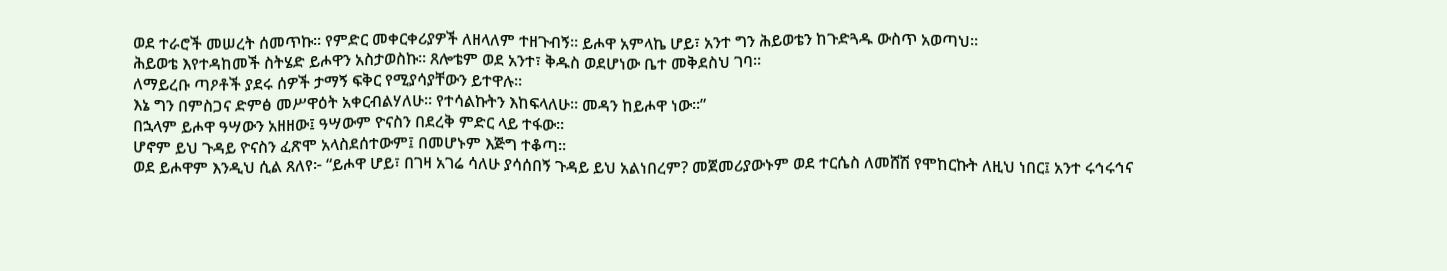ወደ ተራሮች መሠረት ሰመጥኩ። የምድር መቀርቀሪያዎች ለዘላለም ተዘጉብኝ። ይሖዋ አምላኬ ሆይ፣ አንተ ግን ሕይወቴን ከጉድጓዱ ውስጥ አወጣህ።
ሕይወቴ እየተዳከመች ስትሄድ ይሖዋን አስታወስኩ። ጸሎቴም ወደ አንተ፣ ቅዱስ ወደሆነው ቤተ መቅደስህ ገባ።
ለማይረቡ ጣዖቶች ያደሩ ሰዎች ታማኝ ፍቅር የሚያሳያቸውን ይተዋሉ።
እኔ ግን በምስጋና ድምፅ መሥዋዕት አቀርብልሃለሁ። የተሳልኩትን እከፍላለሁ። መዳን ከይሖዋ ነው።”
በኋላም ይሖዋ ዓሣውን አዘዘው፤ ዓሣውም ዮናስን በደረቅ ምድር ላይ ተፋው።
ሆኖም ይህ ጉዳይ ዮናስን ፈጽሞ አላስደሰተውም፤ በመሆኑም እጅግ ተቆጣ።
ወደ ይሖዋም እንዲህ ሲል ጸለየ፦ “ይሖዋ ሆይ፣ በገዛ አገሬ ሳለሁ ያሳሰበኝ ጉዳይ ይህ አልነበረም? መጀመሪያውኑም ወደ ተርሴስ ለመሸሽ የሞከርኩት ለዚህ ነበር፤ አንተ ሩኅሩኅና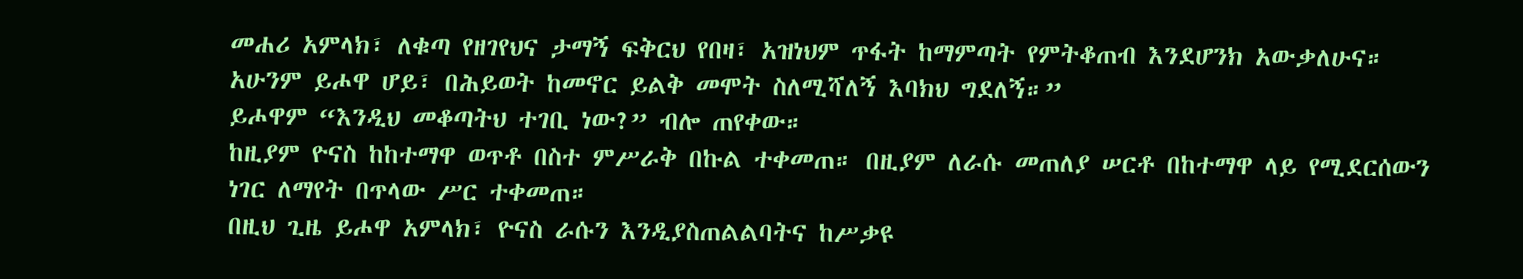መሐሪ አምላክ፣ ለቁጣ የዘገየህና ታማኝ ፍቅርህ የበዛ፣ አዝነህም ጥፋት ከማምጣት የምትቆጠብ እንደሆንክ አውቃለሁና።
አሁንም ይሖዋ ሆይ፣ በሕይወት ከመኖር ይልቅ መሞት ስለሚሻለኝ እባክህ ግደለኝ።”
ይሖዋም “እንዲህ መቆጣትህ ተገቢ ነው?” ብሎ ጠየቀው።
ከዚያም ዮናስ ከከተማዋ ወጥቶ በስተ ምሥራቅ በኩል ተቀመጠ። በዚያም ለራሱ መጠለያ ሠርቶ በከተማዋ ላይ የሚደርሰውን ነገር ለማየት በጥላው ሥር ተቀመጠ።
በዚህ ጊዜ ይሖዋ አምላክ፣ ዮናስ ራሱን እንዲያስጠልልባትና ከሥቃዩ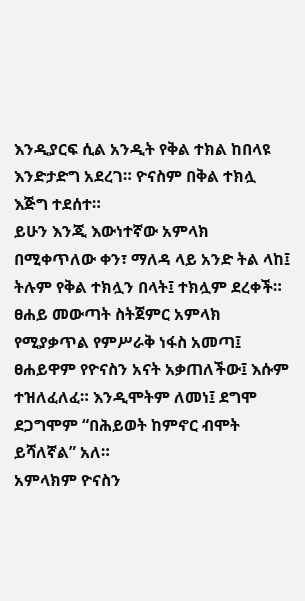እንዲያርፍ ሲል አንዲት የቅል ተክል ከበላዩ እንድታድግ አደረገ። ዮናስም በቅል ተክሏ እጅግ ተደሰተ።
ይሁን እንጂ እውነተኛው አምላክ በሚቀጥለው ቀን፣ ማለዳ ላይ አንድ ትል ላከ፤ ትሉም የቅል ተክሏን በላት፤ ተክሏም ደረቀች።
ፀሐይ መውጣት ስትጀምር አምላክ የሚያቃጥል የምሥራቅ ነፋስ አመጣ፤ ፀሐይዋም የዮናስን አናት አቃጠለችው፤ እሱም ተዝለፈለፈ። እንዲሞትም ለመነ፤ ደግሞ ደጋግሞም “በሕይወት ከምኖር ብሞት ይሻለኛል” አለ።
አምላክም ዮናስን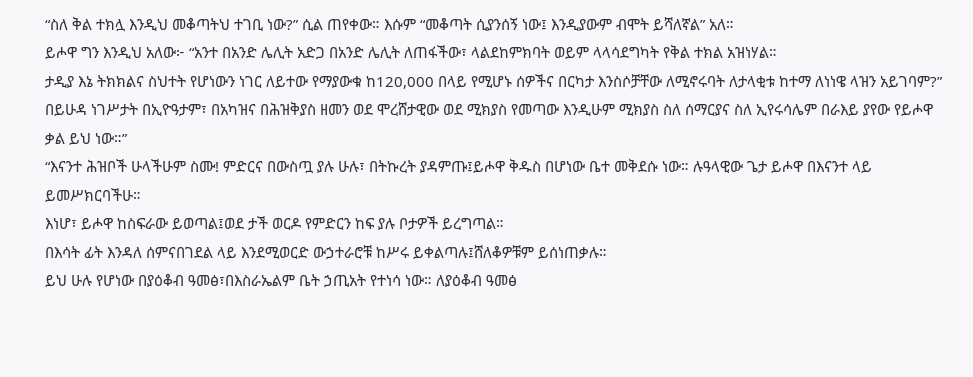“ስለ ቅል ተክሏ እንዲህ መቆጣትህ ተገቢ ነው?” ሲል ጠየቀው። እሱም “መቆጣት ሲያንሰኝ ነው፤ እንዲያውም ብሞት ይሻለኛል” አለ።
ይሖዋ ግን እንዲህ አለው፦ “አንተ በአንድ ሌሊት አድጋ በአንድ ሌሊት ለጠፋችው፣ ላልደከምክባት ወይም ላላሳደግካት የቅል ተክል አዝነሃል።
ታዲያ እኔ ትክክልና ስህተት የሆነውን ነገር ለይተው የማያውቁ ከ120,000 በላይ የሚሆኑ ሰዎችና በርካታ እንስሶቻቸው ለሚኖሩባት ለታላቂቱ ከተማ ለነነዌ ላዝን አይገባም?”
በይሁዳ ነገሥታት በኢዮዓታም፣ በአካዝና በሕዝቅያስ ዘመን ወደ ሞረሸታዊው ወደ ሚክያስ የመጣው እንዲሁም ሚክያስ ስለ ሰማርያና ስለ ኢየሩሳሌም በራእይ ያየው የይሖዋ ቃል ይህ ነው።”
“እናንተ ሕዝቦች ሁላችሁም ስሙ! ምድርና በውስጧ ያሉ ሁሉ፣ በትኩረት ያዳምጡ፤ይሖዋ ቅዱስ በሆነው ቤተ መቅደሱ ነው። ሉዓላዊው ጌታ ይሖዋ በእናንተ ላይ ይመሥክርባችሁ።
እነሆ፣ ይሖዋ ከስፍራው ይወጣል፤ወደ ታች ወርዶ የምድርን ከፍ ያሉ ቦታዎች ይረግጣል።
በእሳት ፊት እንዳለ ሰምናበገደል ላይ እንደሚወርድ ውኃተራሮቹ ከሥሩ ይቀልጣሉ፤ሸለቆዎቹም ይሰነጠቃሉ።
ይህ ሁሉ የሆነው በያዕቆብ ዓመፅ፣በእስራኤልም ቤት ኃጢአት የተነሳ ነው። ለያዕቆብ ዓመፅ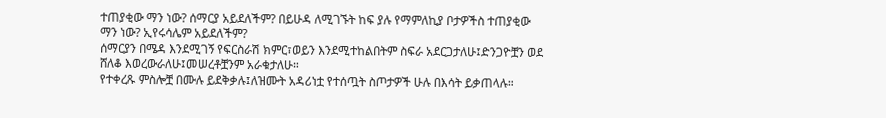ተጠያቂው ማን ነው? ሰማርያ አይደለችም? በይሁዳ ለሚገኙት ከፍ ያሉ የማምለኪያ ቦታዎችስ ተጠያቂው ማን ነው? ኢየሩሳሌም አይደለችም?
ሰማርያን በሜዳ እንደሚገኝ የፍርስራሽ ክምር፣ወይን እንደሚተከልበትም ስፍራ አደርጋታለሁ፤ድንጋዮቿን ወደ ሸለቆ እወረውራለሁ፤መሠረቶቿንም አራቁታለሁ።
የተቀረጹ ምስሎቿ በሙሉ ይደቅቃሉ፤ለዝሙት አዳሪነቷ የተሰጧት ስጦታዎች ሁሉ በእሳት ይቃጠላሉ።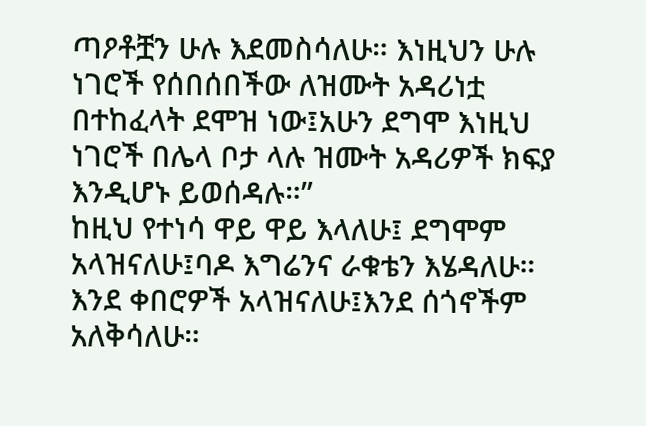ጣዖቶቿን ሁሉ እደመስሳለሁ። እነዚህን ሁሉ ነገሮች የሰበሰበችው ለዝሙት አዳሪነቷ በተከፈላት ደሞዝ ነው፤አሁን ደግሞ እነዚህ ነገሮች በሌላ ቦታ ላሉ ዝሙት አዳሪዎች ክፍያ እንዲሆኑ ይወሰዳሉ።”
ከዚህ የተነሳ ዋይ ዋይ እላለሁ፤ ደግሞም አላዝናለሁ፤ባዶ እግሬንና ራቁቴን እሄዳለሁ። እንደ ቀበሮዎች አላዝናለሁ፤እንደ ሰጎኖችም አለቅሳለሁ።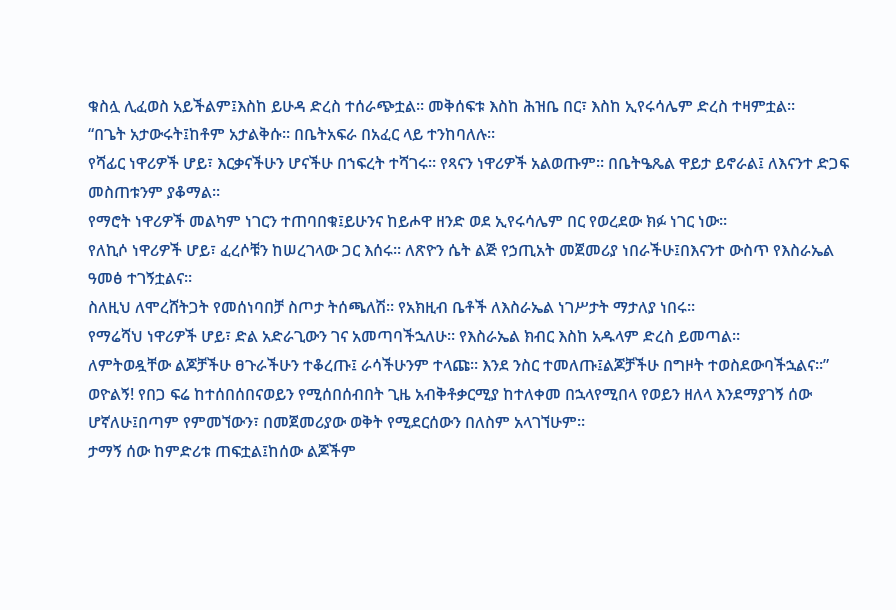ቁስሏ ሊፈወስ አይችልም፤እስከ ይሁዳ ድረስ ተሰራጭቷል። መቅሰፍቱ እስከ ሕዝቤ በር፣ እስከ ኢየሩሳሌም ድረስ ተዛምቷል።
“በጌት አታውሩት፤ከቶም አታልቅሱ። በቤትአፍራ በአፈር ላይ ተንከባለሉ።
የሻፊር ነዋሪዎች ሆይ፣ እርቃናችሁን ሆናችሁ በኀፍረት ተሻገሩ። የጻናን ነዋሪዎች አልወጡም። በቤትዔጼል ዋይታ ይኖራል፤ ለእናንተ ድጋፍ መስጠቱንም ያቆማል።
የማሮት ነዋሪዎች መልካም ነገርን ተጠባበቁ፤ይሁንና ከይሖዋ ዘንድ ወደ ኢየሩሳሌም በር የወረደው ክፉ ነገር ነው።
የለኪሶ ነዋሪዎች ሆይ፣ ፈረሶቹን ከሠረገላው ጋር እሰሩ። ለጽዮን ሴት ልጅ የኃጢአት መጀመሪያ ነበራችሁ፤በእናንተ ውስጥ የእስራኤል ዓመፅ ተገኝቷልና።
ስለዚህ ለሞረሸትጋት የመሰነባበቻ ስጦታ ትሰጫለሽ። የአክዚብ ቤቶች ለእስራኤል ነገሥታት ማታለያ ነበሩ።
የማሬሻህ ነዋሪዎች ሆይ፣ ድል አድራጊውን ገና አመጣባችኋለሁ። የእስራኤል ክብር እስከ አዱላም ድረስ ይመጣል።
ለምትወዷቸው ልጆቻችሁ ፀጉራችሁን ተቆረጡ፤ ራሳችሁንም ተላጩ። እንደ ንስር ተመለጡ፤ልጆቻችሁ በግዞት ተወስደውባችኋልና።”
ወዮልኝ! የበጋ ፍሬ ከተሰበሰበናወይን የሚሰበሰብበት ጊዜ አብቅቶቃርሚያ ከተለቀመ በኋላየሚበላ የወይን ዘለላ እንደማያገኝ ሰው ሆኛለሁ፤በጣም የምመኘውን፣ በመጀመሪያው ወቅት የሚደርሰውን በለስም አላገኘሁም።
ታማኝ ሰው ከምድሪቱ ጠፍቷል፤ከሰው ልጆችም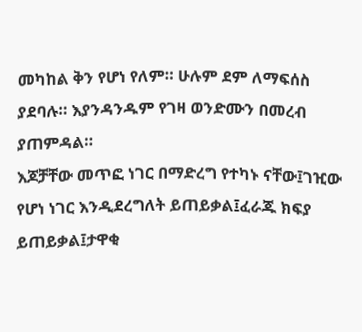መካከል ቅን የሆነ የለም። ሁሉም ደም ለማፍሰስ ያደባሉ። እያንዳንዱም የገዛ ወንድሙን በመረብ ያጠምዳል።
እጆቻቸው መጥፎ ነገር በማድረግ የተካኑ ናቸው፤ገዢው የሆነ ነገር እንዲደረግለት ይጠይቃል፤ፈራጁ ክፍያ ይጠይቃል፤ታዋቂ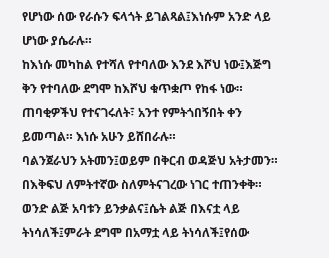የሆነው ሰው የራሱን ፍላጎት ይገልጻል፤እነሱም አንድ ላይ ሆነው ያሴራሉ።
ከእነሱ መካከል የተሻለ የተባለው እንደ እሾህ ነው፤እጅግ ቅን የተባለው ደግሞ ከእሾህ ቁጥቋጦ የከፋ ነው። ጠባቂዎችህ የተናገሩለት፣ አንተ የምትጎበኝበት ቀን ይመጣል። እነሱ አሁን ይሸበራሉ።
ባልንጀራህን አትመን፤ወይም በቅርብ ወዳጅህ አትታመን። በእቅፍህ ለምትተኛው ስለምትናገረው ነገር ተጠንቀቅ።
ወንድ ልጅ አባቱን ይንቃልና፤ሴት ልጅ በእናቷ ላይ ትነሳለች፤ምራት ደግሞ በአማቷ ላይ ትነሳለች፤የሰው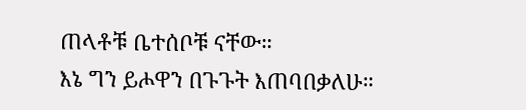ጠላቶቹ ቤተሰቦቹ ናቸው።
እኔ ግን ይሖዋን በጉጉት እጠባበቃለሁ።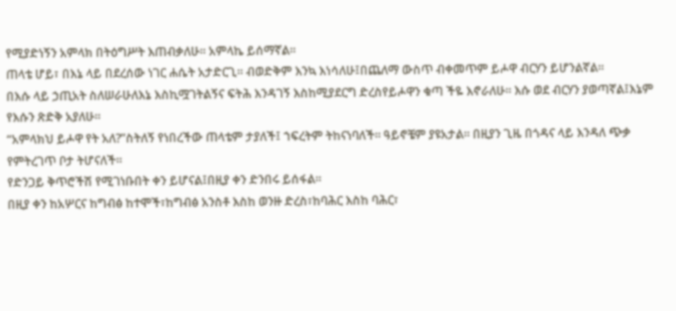የሚያድነኝን አምላክ በትዕግሥት እጠብቃለሁ። አምላኬ ይሰማኛል።
ጠላቴ ሆይ፣ በእኔ ላይ በደረሰው ነገር ሐሴት አታድርጊ። ብወድቅም እንኳ እነሳለሁ፤በጨለማ ውስጥ ብቀመጥም ይሖዋ ብርሃን ይሆንልኛል።
በእሱ ላይ ኃጢአት ስለሠራሁለእኔ እስኪሟገትልኝና ፍትሕ እንዳገኝ እስከሚያደርግ ድረስየይሖዋን ቁጣ ችዬ እኖራለሁ። እሱ ወደ ብርሃን ያወጣኛል፤እኔም የእሱን ጽድቅ አያለሁ።
“አምላክህ ይሖዋ የት አለ?”ስትለኝ የነበረችው ጠላቴም ታያለች፤ ኀፍረትም ትከናነባለች። ዓይኖቼም ያዩአታል። በዚያን ጊዜ በጎዳና ላይ እንዳለ ጭቃ የምትረገጥ ቦታ ትሆናለች።
የድንጋይ ቅጥሮችሽ የሚገነቡበት ቀን ይሆናል፤በዚያ ቀን ድንበሩ ይሰፋል።
በዚያ ቀን ከአሦርና ከግብፅ ከተሞች፣ከግብፅ አንስቶ እስከ ወንዙ ድረስ፣ከባሕር እስከ ባሕር፣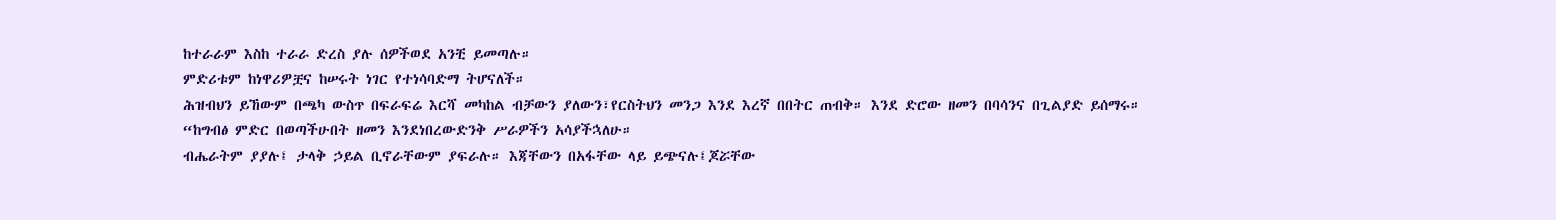ከተራራም እስከ ተራራ ድረስ ያሉ ሰዎችወደ አንቺ ይመጣሉ።
ምድሪቱም ከነዋሪዎቿና ከሠሩት ነገር የተነሳባድማ ትሆናለች።
ሕዝብህን ይኸውም በጫካ ውስጥ በፍራፍሬ እርሻ መካከል ብቻውን ያለውን፣የርስትህን መንጋ እንደ እረኛ በበትር ጠብቅ። እንደ ድሮው ዘመን በባሳንና በጊልያድ ይሰማሩ።
“ከግብፅ ምድር በወጣችሁበት ዘመን እንደነበረውድንቅ ሥራዎችን አሳያችኋለሁ።
ብሔራትም ያያሉ፤ ታላቅ ኃይል ቢኖራቸውም ያፍራሉ። እጃቸውን በአፋቸው ላይ ይጭናሉ፤ጆሯቸው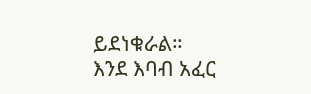ይደነቁራል።
እንደ እባብ አፈር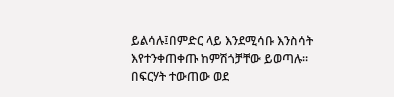ይልሳሉ፤በምድር ላይ እንደሚሳቡ እንስሳት እየተንቀጠቀጡ ከምሽጎቻቸው ይወጣሉ። በፍርሃት ተውጠው ወደ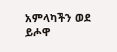አምላካችን ወደ ይሖዋ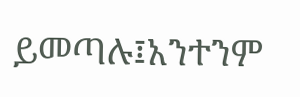ይመጣሉ፤አንተንም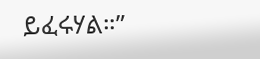ይፈሩሃል።”